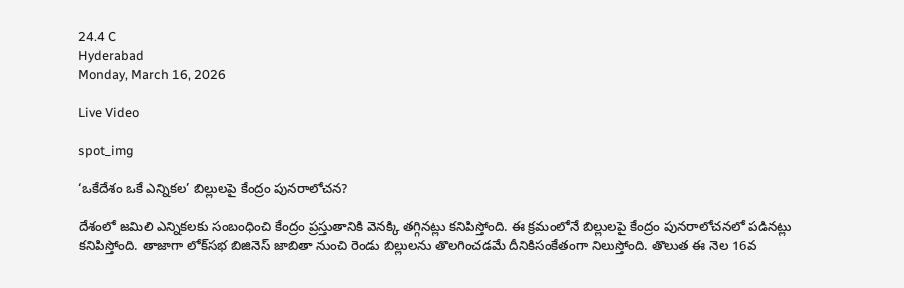24.4 C
Hyderabad
Monday, March 16, 2026

Live Video

spot_img

‘ఒకేదేశం ఒకే ఎన్నికల’ బిల్లులపై కేంద్రం పునరాలోచన?

దేశంలో జమిలి ఎన్నికలకు సంబంధించి కేంద్రం ప్రస్తుతానికి వెనక్కి తగ్గినట్లు కనిపిస్తోంది. ఈ క్రమంలోనే బిల్లులపై కేంద్రం పునరాలోచనలో పడినట్లు కనిపిస్తోంది. తాజాగా లోక్‌సభ బిజినెస్‌ జాబితా నుంచి రెండు బిల్లులను తొలగించడమే దీనికిసంకేతంగా నిలుస్తోంది. తొలుత ఈ నెల 16వ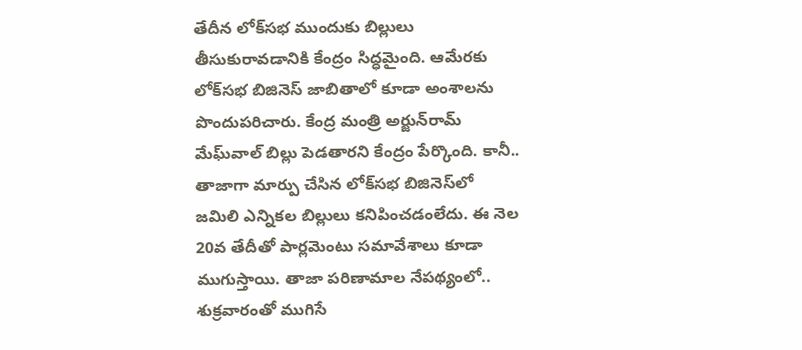తేదీన లోక్‌సభ ముందుకు బిల్లులు తీసుకురావడానికి కేంద్రం సిద్ధమైంది. ఆమేరకు లోక్‌సభ బిజినెస్‌ జాబితాలో కూడా అంశాలను పొందుపరిచారు. కేంద్ర మంత్రి అర్జున్‌రామ్‌ మేఘ్‌వాల్‌ బిల్లు పెడతారని కేంద్రం పేర్కొంది. కానీ.. తాజాగా మార్పు చేసిన లోక్‌సభ బిజినెస్‌లో జమిలి ఎన్నికల బిల్లులు కనిపించడంలేదు. ఈ నెల 20వ తేదీతో పార్లమెంటు సమావేశాలు కూడా ముగుస్తాయి. తాజా పరిణామాల నేపథ్యంలో.. శుక్రవారంతో ముగిసే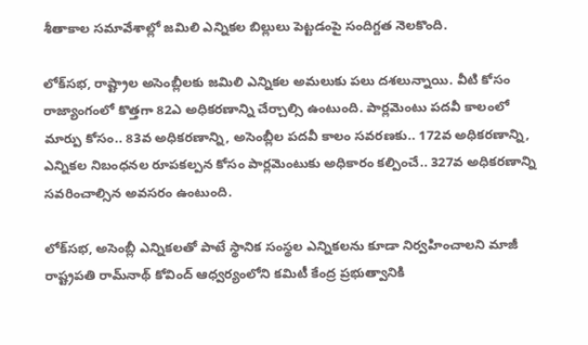శీతాకాల సమావేశాల్లో జమిలి ఎన్నికల బిల్లులు పెట్టడంపై సందిగ్దత నెలకొంది.

లోక్‌సభ, రాష్ట్రాల అసెంబ్లీలకు జమిలి ఎన్నికల అమలుకు పలు దశలున్నాయి. వీటి కోసం రాజ్యాంగంలో కొత్తగా 82ఎ అధికరణాన్ని చేర్చాల్సి ఉంటుంది. పార్లమెంటు పదవీ కాలంలో మార్పు కోసం.. 83వ అధికరణాన్ని, అసెంబ్లీల పదవీ కాలం సవరణకు.. 172వ అధికరణాన్ని, ఎన్నికల నిబంధనల రూపకల్పన కోసం పార్లమెంటుకు అధికారం కల్పించే.. 327వ అధికరణాన్ని సవరించాల్సిన అవసరం ఉంటుంది.

లోక్‌సభ, అసెంబ్లీ ఎన్నికలతో పాటే స్థానిక సంస్థల ఎన్నికలను కూడా నిర్వహించాలని మాజీ రాష్ట్రపతి రామ్‌నాథ్‌ కోవింద్‌ ఆధ్వర్యంలోని కమిటీ కేంద్ర ప్రభుత్వానికి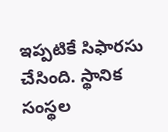ఇప్పటికే సిఫారసు చేసింది. స్థానిక సంస్థల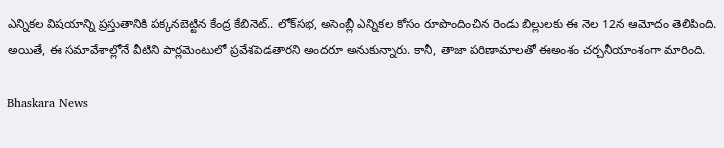ఎన్నికల విషయాన్ని ప్రస్తుతానికి పక్కనబెట్టిన కేంద్ర కేబినెట్‌.. లోక్‌సభ, అసెంబ్లీ ఎన్నికల కోసం రూపొందించిన రెండు బిల్లులకు ఈ నెల 12న ఆమోదం తెలిపింది. అయితే, ఈ సమావేశాల్లోనే వీటిని పార్లమెంటులో ప్రవేశపెడతారని అందరూ అనుకున్నారు. కానీ, తాజా పరిణామాలతో ఈఅంశం చర్చనీయాంశంగా మారింది.

Bhaskara News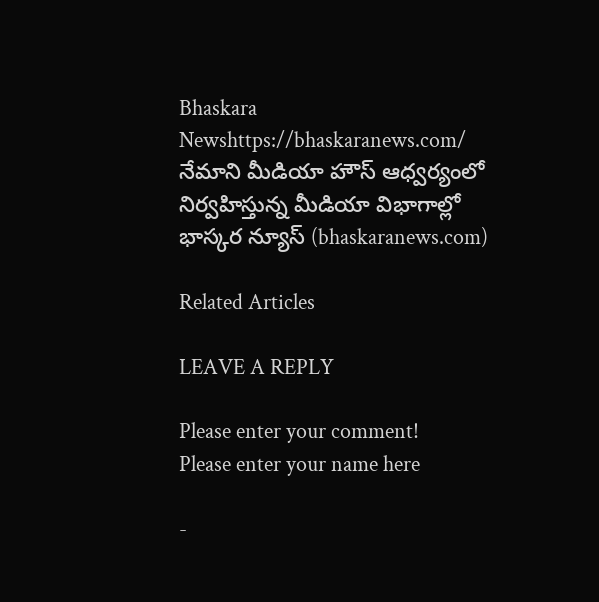Bhaskara Newshttps://bhaskaranews.com/
నేమాని మీడియా హౌస్ ఆధ్వర్యంలో నిర్వహిస్తున్న మీడియా విభాగాల్లో భాస్కర న్యూస్ (bhaskaranews.com)

Related Articles

LEAVE A REPLY

Please enter your comment!
Please enter your name here

-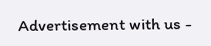Advertisement with us -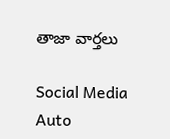తాజా వార్తలు

Social Media Auto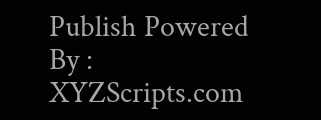Publish Powered By : XYZScripts.com